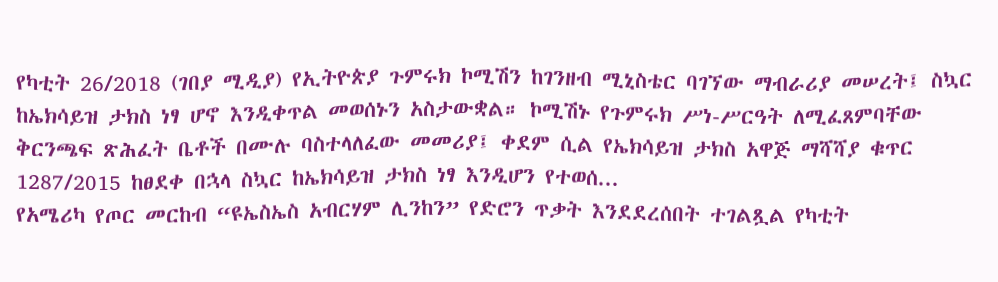የካቲት 26/2018 (ገበያ ሚዲያ) የኢትዮጵያ ጉምሩክ ኮሚሽን ከገንዘብ ሚኒስቴር ባገኘው ማብራሪያ መሠረት፤ ስኳር ከኤክሳይዝ ታክስ ነፃ ሆኖ እንዲቀጥል መወሰኑን አስታውቋል። ኮሚሽኑ የጉምሩክ ሥነ-ሥርዓት ለሚፈጸምባቸው ቅርንጫፍ ጽሕፈት ቤቶች በሙሉ ባስተላለፈው መመሪያ፤ ቀደም ሲል የኤክሳይዝ ታክስ አዋጅ ማሻሻያ ቁጥር 1287/2015 ከፀደቀ በኋላ ስኳር ከኤክሳይዝ ታክስ ነፃ እንዲሆን የተወሰ...
የአሜሪካ የጦር መርከብ “ዩኤስኤስ አብርሃም ሊንከን” የድሮን ጥቃት እንደደረሰበት ተገልጿል የካቲት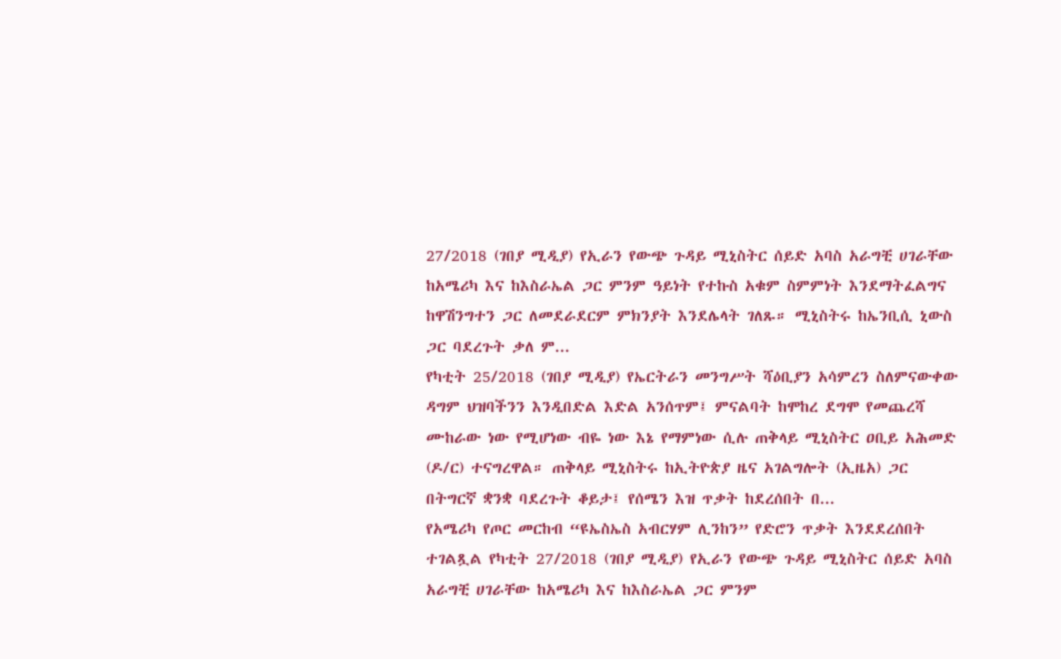27/2018 (ገበያ ሚዲያ) የኢራን የውጭ ጉዳይ ሚኒስትር ሰይድ አባስ አራግቺ ሀገራቸው ከአሜሪካ እና ከእስራኤል ጋር ምንም ዓይነት የተኩስ አቁም ስምምነት እንደማትፈልግና ከዋሽንግተን ጋር ለመደራደርም ምክንያት እንደሌላት ገለጹ። ሚኒስትሩ ከኤንቢሲ ኒውስ ጋር ባደረጉት ቃለ ም...
የካቲት 25/2018 (ገበያ ሚዲያ) የኤርትራን መንግሥት ሻዕቢያን አሳምረን ስለምናውቀው ዳግም ህዝባችንን እንዲበድል እድል አንሰጥም፤ ምናልባት ከሞከረ ደግሞ የመጨረሻ ሙከራው ነው የሚሆነው ብዬ ነው እኔ የማምነው ሲሉ ጠቅላይ ሚኒስትር ዐቢይ አሕመድ (ዶ/ር) ተናግረዋል። ጠቅላይ ሚኒስትሩ ከኢትዮጵያ ዜና አገልግሎት (ኢዜአ) ጋር በትግርኛ ቋንቋ ባደረጉት ቆይታ፤ የሰሜን እዝ ጥቃት ከደረሰበት በ...
የአሜሪካ የጦር መርከብ “ዩኤስኤስ አብርሃም ሊንከን” የድሮን ጥቃት እንደደረሰበት ተገልጿል የካቲት 27/2018 (ገበያ ሚዲያ) የኢራን የውጭ ጉዳይ ሚኒስትር ሰይድ አባስ አራግቺ ሀገራቸው ከአሜሪካ እና ከእስራኤል ጋር ምንም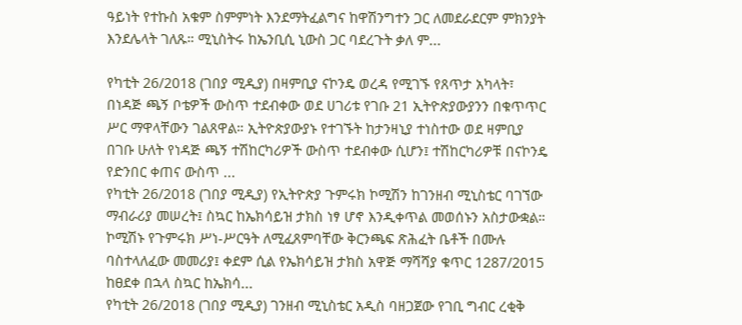ዓይነት የተኩስ አቁም ስምምነት እንደማትፈልግና ከዋሽንግተን ጋር ለመደራደርም ምክንያት እንደሌላት ገለጹ። ሚኒስትሩ ከኤንቢሲ ኒውስ ጋር ባደረጉት ቃለ ም...

የካቲት 26/2018 (ገበያ ሚዲያ) በዛምቢያ ናኮንዴ ወረዳ የሚገኙ የጸጥታ አካላት፣ በነዳጅ ጫኝ ቦቴዎች ውስጥ ተደብቀው ወደ ሀገሪቱ የገቡ 21 ኢትዮጵያውያንን በቁጥጥር ሥር ማዋላቸውን ገልጸዋል። ኢትዮጵያውያኑ የተገኙት ከታንዛኒያ ተነስተው ወደ ዛምቢያ በገቡ ሁለት የነዳጅ ጫኝ ተሽከርካሪዎች ውስጥ ተደብቀው ሲሆን፤ ተሽከርካሪዎቹ በናኮንዴ የድንበር ቀጠና ውስጥ ...
የካቲት 26/2018 (ገበያ ሚዲያ) የኢትዮጵያ ጉምሩክ ኮሚሽን ከገንዘብ ሚኒስቴር ባገኘው ማብራሪያ መሠረት፤ ስኳር ከኤክሳይዝ ታክስ ነፃ ሆኖ እንዲቀጥል መወሰኑን አስታውቋል። ኮሚሽኑ የጉምሩክ ሥነ-ሥርዓት ለሚፈጸምባቸው ቅርንጫፍ ጽሕፈት ቤቶች በሙሉ ባስተላለፈው መመሪያ፤ ቀደም ሲል የኤክሳይዝ ታክስ አዋጅ ማሻሻያ ቁጥር 1287/2015 ከፀደቀ በኋላ ስኳር ከኤክሳ...
የካቲት 26/2018 (ገበያ ሚዲያ) ገንዘብ ሚኒስቴር አዲስ ባዘጋጀው የገቢ ግብር ረቂቅ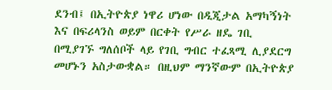ደንብ፤ በኢትዮጵያ ነዋሪ ሆነው በዲጂታል አማካኝነት እና በፍሪላንስ ወይም በርቀት የሥራ ዘዴ ገቢ በሚያገኙ ግለሰቦች ላይ የገቢ ግብር ተፈጻሚ ሊያደርግ መሆኑን አስታውቋል። በዚህም ማንኛውም በኢትዮጵያ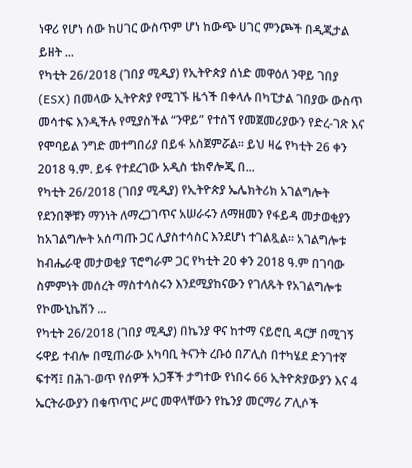ነዋሪ የሆነ ሰው ከሀገር ውስጥም ሆነ ከውጭ ሀገር ምንጮች በዲጂታል ይዘት ...
የካቲት 26/2018 (ገበያ ሚዲያ) የኢትዮጵያ ሰነድ መዋዕለ ንዋይ ገበያ (ESX) በመላው ኢትዮጵያ የሚገኙ ዜጎች በቀላሉ በካፒታል ገበያው ውስጥ መሳተፍ እንዲችሉ የሚያስችል “ንዋይ” የተሰኘ የመጀመሪያውን የድረ-ገጽ እና የሞባይል ንግድ መተግበሪያ በይፋ አስጀምሯል። ይህ ዛሬ የካቲት 26 ቀን 2018 ዓ.ም. ይፋ የተደረገው አዲስ ቴክኖሎጂ በ...
የካቲት 26/2018 (ገበያ ሚዲያ) የኢትዮጵያ ኤሌክትሪክ አገልግሎት የደንበኞቹን ማንነት ለማረጋገጥና አሠራሩን ለማዘመን የፋይዳ መታወቂያን ከአገልግሎት አሰጣጡ ጋር ሊያስተሳስር እንደሆነ ተገልጿል። አገልግሎቱ ከብሔራዊ መታወቂያ ፕሮግራም ጋር የካቲት 20 ቀን 2018 ዓ.ም በገባው ስምምነት መሰረት ማስተሳስሩን እንደሚያከናውን የገለጹት የአገልግሎቱ የኮሙኒኬሽን ...
የካቲት 26/2018 (ገበያ ሚዲያ) በኬንያ ዋና ከተማ ናይሮቢ ዳርቻ በሚገኝ ሩዋይ ተብሎ በሚጠራው አካባቢ ትናንት ረቡዕ በፖሊስ በተካሄደ ድንገተኛ ፍተሻ፤ በሕገ-ወጥ የሰዎች አጋቾች ታግተው የነበሩ 66 ኢትዮጵያውያን እና 4 ኤርትራውያን በቁጥጥር ሥር መዋላቸውን የኬንያ መርማሪ ፖሊሶች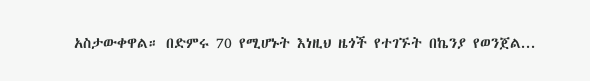አስታውቀዋል። በድምሩ 70 የሚሆኑት እነዚህ ዜጎች የተገኙት በኬንያ የወንጀል...